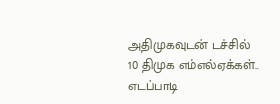அதிமுகவுடன் டச்சில் 10 திமுக எம்எல்ஏக்கள்.. எடப்பாடி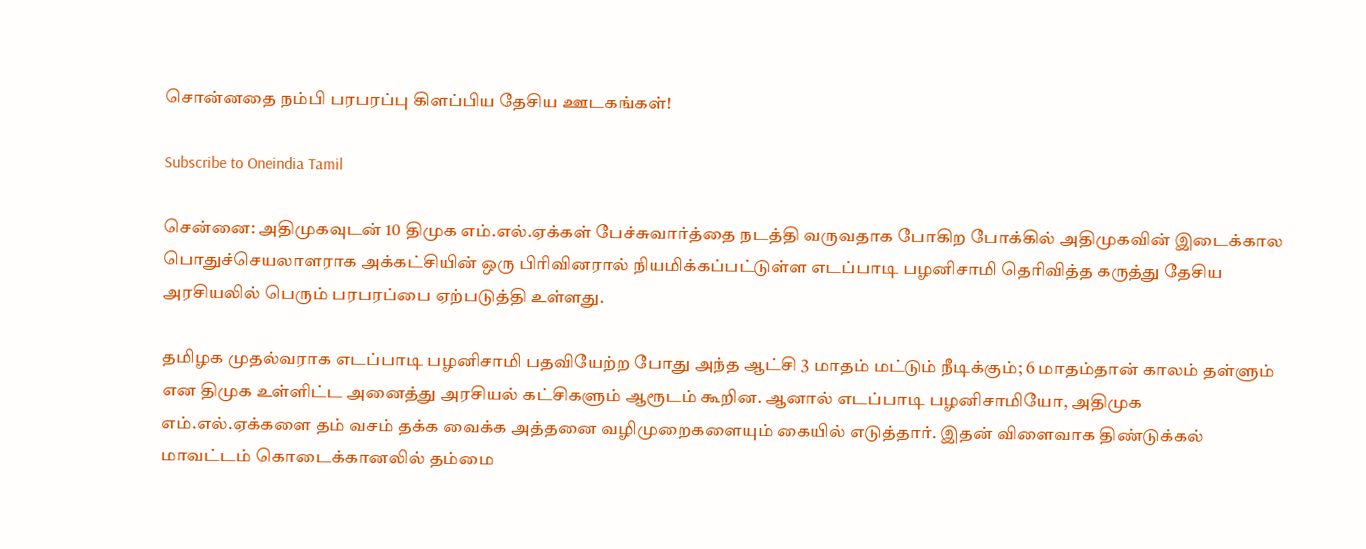சொன்னதை நம்பி பரபரப்பு கிளப்பிய தேசிய ஊடகங்கள்!

Subscribe to Oneindia Tamil

சென்னை: அதிமுகவுடன் 10 திமுக எம்.எல்.ஏக்கள் பேச்சுவார்த்தை நடத்தி வருவதாக போகிற போக்கில் அதிமுகவின் இடைக்கால பொதுச்செயலாளராக அக்கட்சியின் ஒரு பிரிவினரால் நியமிக்கப்பட்டுள்ள எடப்பாடி பழனிசாமி தெரிவித்த கருத்து தேசிய அரசியலில் பெரும் பரபரப்பை ஏற்படுத்தி உள்ளது.

தமிழக முதல்வராக எடப்பாடி பழனிசாமி பதவியேற்ற போது அந்த ஆட்சி 3 மாதம் மட்டும் நீடிக்கும்; 6 மாதம்தான் காலம் தள்ளும் என திமுக உள்ளிட்ட அனைத்து அரசியல் கட்சிகளும் ஆரூடம் கூறின. ஆனால் எடப்பாடி பழனிசாமியோ, அதிமுக எம்.எல்.ஏக்களை தம் வசம் தக்க வைக்க அத்தனை வழிமுறைகளையும் கையில் எடுத்தார். இதன் விளைவாக திண்டுக்கல் மாவட்டம் கொடைக்கானலில் தம்மை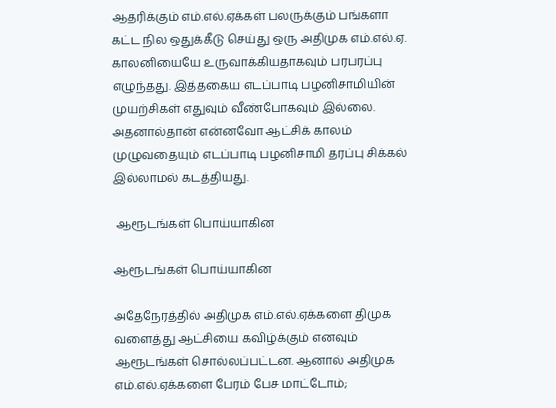ஆதரிக்கும் எம்.எல்.ஏக்கள் பலருக்கும் பங்களா கட்ட நில ஒதுக்கீடு செய்து ஒரு அதிமுக எம்.எல்.ஏ. காலனியையே உருவாக்கியதாகவும் பரபரப்பு எழுந்தது. இத்தகைய எடப்பாடி பழனிசாமியின் முயற்சிகள் எதுவும் வீண்போகவும் இல்லை. அதனால்தான் என்னவோ ஆட்சிக் காலம் முழுவதையும் எடப்பாடி பழனிசாமி தரப்பு சிக்கல் இல்லாமல் கடத்தியது.

 ஆரூடங்கள் பொய்யாகின

ஆரூடங்கள் பொய்யாகின

அதேநேரத்தில் அதிமுக எம்.எல்.ஏக்களை திமுக வளைத்து ஆட்சியை கவிழ்க்கும் எனவும் ஆரூடங்கள் சொல்லப்பட்டன. ஆனால் அதிமுக எம்.எல்.ஏக்களை பேரம் பேச மாட்டோம்;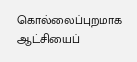கொல்லைப்புறமாக ஆட்சியைப்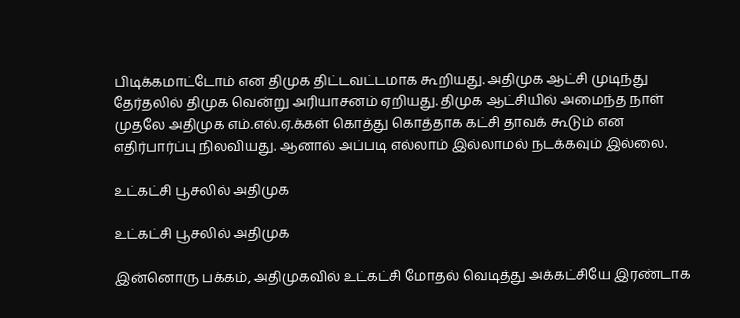பிடிக்கமாட்டோம் என திமுக திட்டவட்டமாக கூறியது. அதிமுக ஆட்சி முடிந்து தேர்தலில் திமுக வென்று அரியாசனம் ஏறியது. திமுக ஆட்சியில் அமைந்த நாள் முதலே அதிமுக எம்.எல்.ஏ.க்கள் கொத்து கொத்தாக கட்சி தாவக் கூடும் என எதிர்பார்ப்பு நிலவியது. ஆனால் அப்படி எல்லாம் இல்லாமல் நடக்கவும் இல்லை.

உட்கட்சி பூசலில் அதிமுக

உட்கட்சி பூசலில் அதிமுக

இன்னொரு பக்கம், அதிமுகவில் உட்கட்சி மோதல் வெடித்து அக்கட்சியே இரண்டாக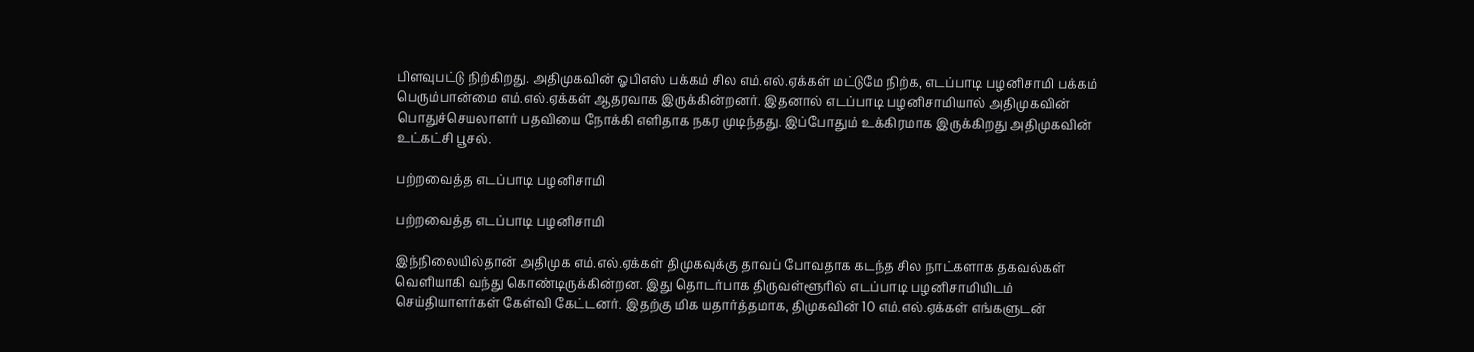பிளவுபட்டு நிற்கிறது. அதிமுகவின் ஓபிஎஸ் பக்கம் சில எம்.எல்.ஏக்கள் மட்டுமே நிற்க, எடப்பாடி பழனிசாமி பக்கம் பெரும்பான்மை எம்.எல்.ஏக்கள் ஆதரவாக இருக்கின்றனர். இதனால் எடப்பாடி பழனிசாமியால் அதிமுகவின் பொதுச்செயலாளர் பதவியை நோக்கி எளிதாக நகர முடிந்தது. இப்போதும் உக்கிரமாக இருக்கிறது அதிமுகவின் உட்கட்சி பூசல்.

பற்றவைத்த எடப்பாடி பழனிசாமி

பற்றவைத்த எடப்பாடி பழனிசாமி

இந்நிலையில்தான் அதிமுக எம்.எல்.ஏக்கள் திமுகவுக்கு தாவப் போவதாக கடந்த சில நாட்களாக தகவல்கள் வெளியாகி வந்து கொண்டிருக்கின்றன. இது தொடர்பாக திருவள்ளூரில் எடப்பாடி பழனிசாமியிடம் செய்தியாளர்கள் கேள்வி கேட்டனர். இதற்கு மிக யதார்த்தமாக, திமுகவின் 10 எம்.எல்.ஏக்கள் எங்களுடன்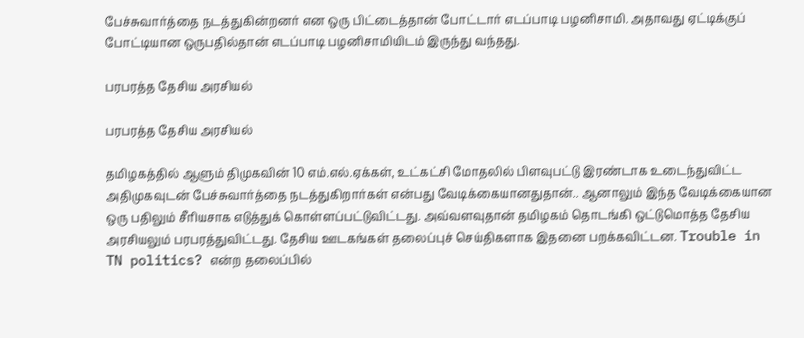பேச்சுவார்த்தை நடத்துகின்றனர் என ஒரு பிட்டைத்தான் போட்டார் எடப்பாடி பழனிசாமி. அதாவது ஏட்டிக்குப் போட்டியான ஒருபதில்தான் எடப்பாடி பழனிசாமியிடம் இருந்து வந்தது.

பரபரத்த தேசிய அரசியல்

பரபரத்த தேசிய அரசியல்

தமிழகத்தில் ஆளும் திமுகவின் 10 எம்.எல்.ஏக்கள், உட்கட்சி மோதலில் பிளவுபட்டு இரண்டாக உடைந்துவிட்ட அதிமுகவுடன் பேச்சுவார்த்தை நடத்துகிறார்கள் என்பது வேடிக்கையானதுதான்.. ஆனாலும் இந்த வேடிக்கையான ஒரு பதிலும் சீரியசாக எடுத்துக் கொள்ளப்பட்டுவிட்டது. அவ்வளவுதான் தமிழகம் தொடங்கி ஒட்டுமொத்த தேசிய அரசியலும் பரபரத்துவிட்டது. தேசிய ஊடகங்கள் தலைப்புச் செய்திகளாக இதனை பறக்கவிட்டன. Trouble in TN politics? என்ற தலைப்பில்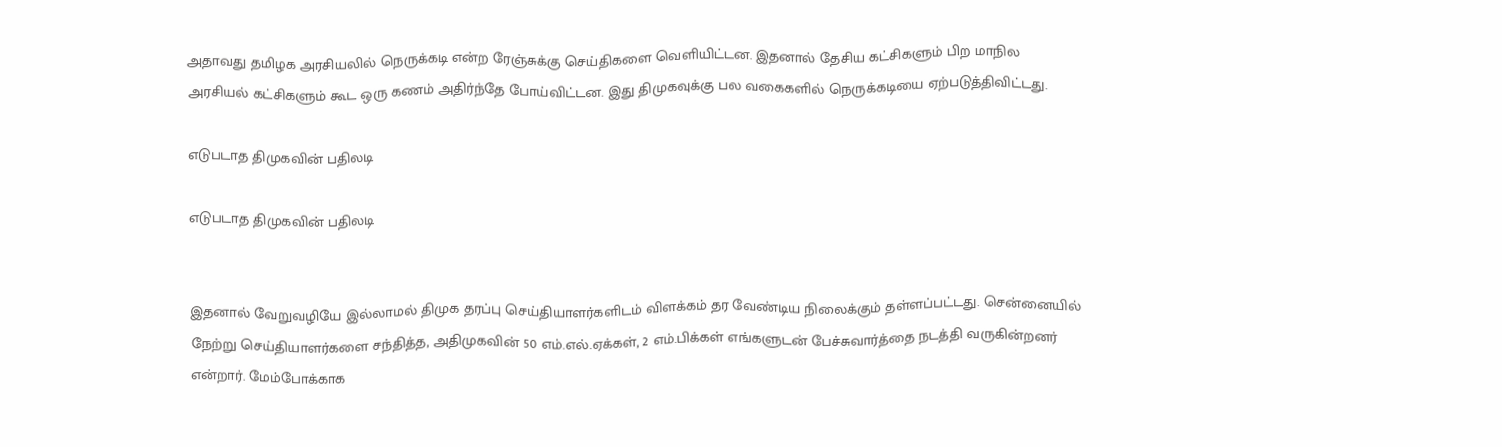அதாவது தமிழக அரசியலில் நெருக்கடி என்ற ரேஞ்சுக்கு செய்திகளை வெளியிட்டன. இதனால் தேசிய கட்சிகளும் பிற மாநில அரசியல் கட்சிகளும் கூட ஒரு கணம் அதிர்ந்தே போய்விட்டன. இது திமுகவுக்கு பல வகைகளில் நெருக்கடியை ஏற்படுத்திவிட்டது.

எடுபடாத திமுகவின் பதிலடி

எடுபடாத திமுகவின் பதிலடி


இதனால் வேறுவழியே இல்லாமல் திமுக தரப்பு செய்தியாளர்களிடம் விளக்கம் தர வேண்டிய நிலைக்கும் தள்ளப்பட்டது. சென்னையில் நேற்று செய்தியாளர்களை சந்தித்த, அதிமுகவின் 50 எம்.எல்.ஏக்கள், 2 எம்.பிக்கள் எங்களுடன் பேச்சுவார்த்தை நடத்தி வருகின்றனர் என்றார். மேம்போக்காக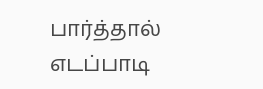பார்த்தால் எடப்பாடி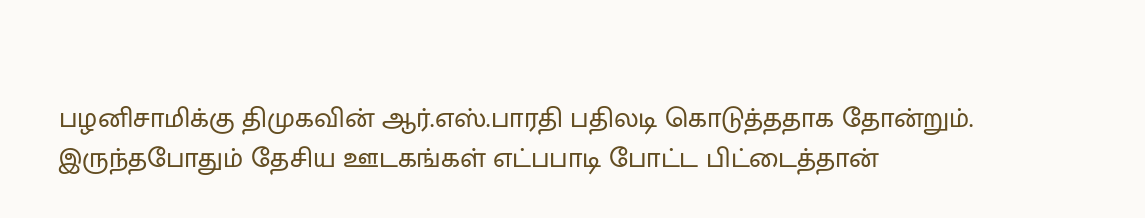பழனிசாமிக்கு திமுகவின் ஆர்.எஸ்.பாரதி பதிலடி கொடுத்ததாக தோன்றும். இருந்தபோதும் தேசிய ஊடகங்கள் எட்பபாடி போட்ட பிட்டைத்தான்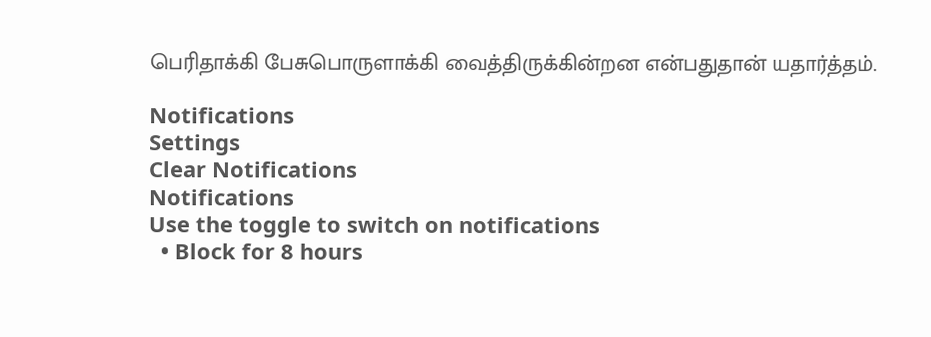பெரிதாக்கி பேசுபொருளாக்கி வைத்திருக்கின்றன என்பதுதான் யதார்த்தம்.

Notifications
Settings
Clear Notifications
Notifications
Use the toggle to switch on notifications
  • Block for 8 hours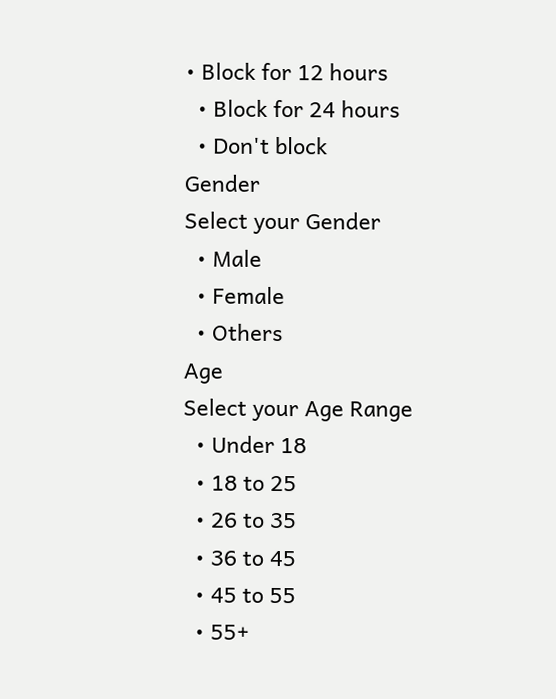• Block for 12 hours
  • Block for 24 hours
  • Don't block
Gender
Select your Gender
  • Male
  • Female
  • Others
Age
Select your Age Range
  • Under 18
  • 18 to 25
  • 26 to 35
  • 36 to 45
  • 45 to 55
  • 55+